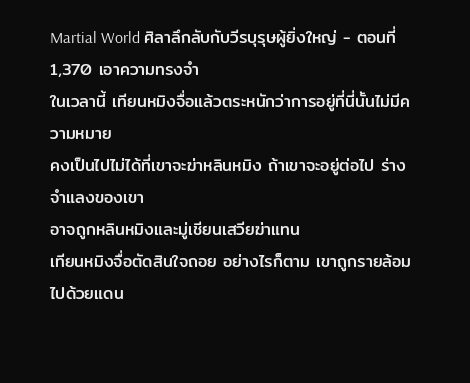Martial World ศิลาลึกลับกับวีรบุรุษผู้ยิ่งใหญ่ - ตอนที่ 1,370 เอาความทรงจำ
ในเวลานี้ เทียนหมิงจื่อแล้วตระหนักว่าการอยู่ที่นี่นั้นไม่มีความหมาย
คงเป็นไปไม่ได้ที่เขาจะฆ่าหลินหมิง ถ้าเขาจะอยู่ต่อไป ร่างจำแลงของเขา
อาจถูกหลินหมิงและมู่เชียนเสวียฆ่าแทน
เทียนหมิงจื่อตัดสินใจถอย อย่างไรก็ตาม เขาถูกรายล้อมไปด้วยแดน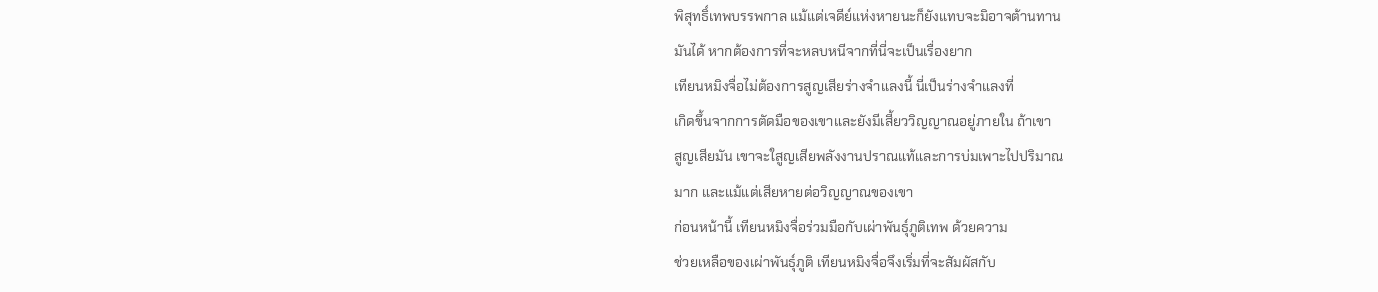พิสุทธิ์เทพบรรพกาล แม้แต่เจดีย์แห่งหายนะก็ยังแทบจะมิอาจต้านทาน
มันได้ หากต้องการที่จะหลบหนีจากที่นี่จะเป็นเรื่องยาก
เทียนหมิงจื่อไม่ต้องการสูญเสียร่างจำแลงนี้ นี่เป็นร่างจำแลงที่
เกิดขึ้นจากการตัดมือของเขาและยังมีเสี้ยววิญญาณอยู่ภายใน ถ้าเขา
สูญเสียมัน เขาจะใสูญเสียพลังงานปราณแท้และการบ่มเพาะไปปริมาณ
มาก และแม้แต่เสียหายต่อวิญญาณของเขา
ก่อนหน้านี้ เทียนหมิงจื่อร่วมมือกับเผ่าพันธุ์ภูติเทพ ด้วยความ
ช่วยเหลือของเผ่าพันธุ์ภูติ เทียนหมิงจื่อจึงเริ่มที่จะสัมผัสกับ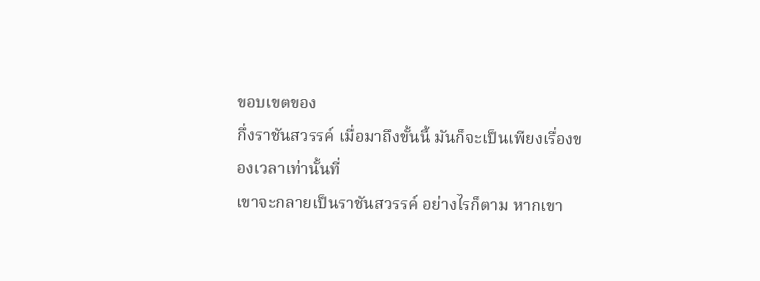ขอบเขตของ
กึ่งราชันสวรรค์ เมื่อมาถึงขั้นนี้ มันก็จะเป็นเพียงเรื่องของเวลาเท่านั้นที่
เขาจะกลายเป็นราชันสวรรค์ อย่างไรก็ตาม หากเขา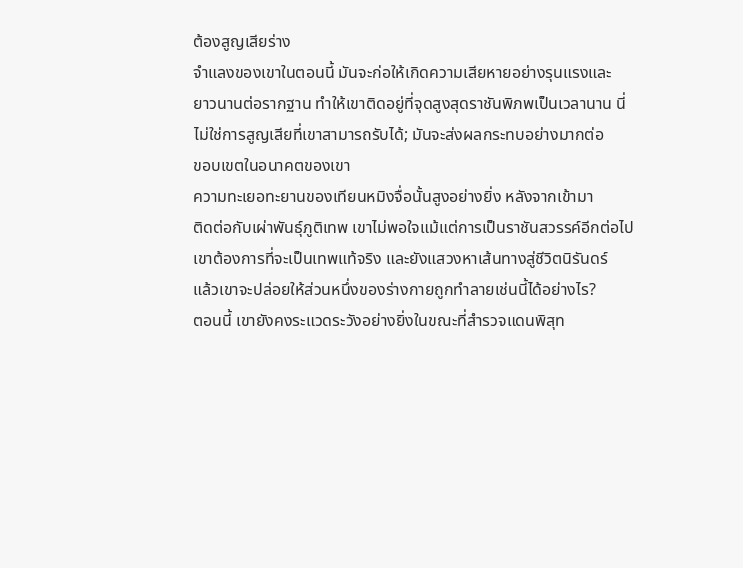ต้องสูญเสียร่าง
จำแลงของเขาในตอนนี้ มันจะก่อให้เกิดความเสียหายอย่างรุนแรงและ
ยาวนานต่อรากฐาน ทำให้เขาติดอยู่ที่จุดสูงสุดราชันพิภพเป็นเวลานาน นี่
ไม่ใช่การสูญเสียที่เขาสามารถรับได้; มันจะส่งผลกระทบอย่างมากต่อ
ขอบเขตในอนาคตของเขา
ความทะเยอทะยานของเทียนหมิงจื่อนั้นสูงอย่างยิ่ง หลังจากเข้ามา
ติดต่อกับเผ่าพันธุ์ภูติเทพ เขาไม่พอใจแม้แต่การเป็นราชันสวรรค์อีกต่อไป
เขาต้องการที่จะเป็นเทพแท้จริง และยังแสวงหาเส้นทางสู่ชีวิตนิรันดร์
แล้วเขาจะปล่อยให้ส่วนหนึ่งของร่างกายถูกทำลายเช่นนี้ได้อย่างไร?
ตอนนี้ เขายังคงระแวดระวังอย่างยิ่งในขณะที่สำรวจแดนพิสุท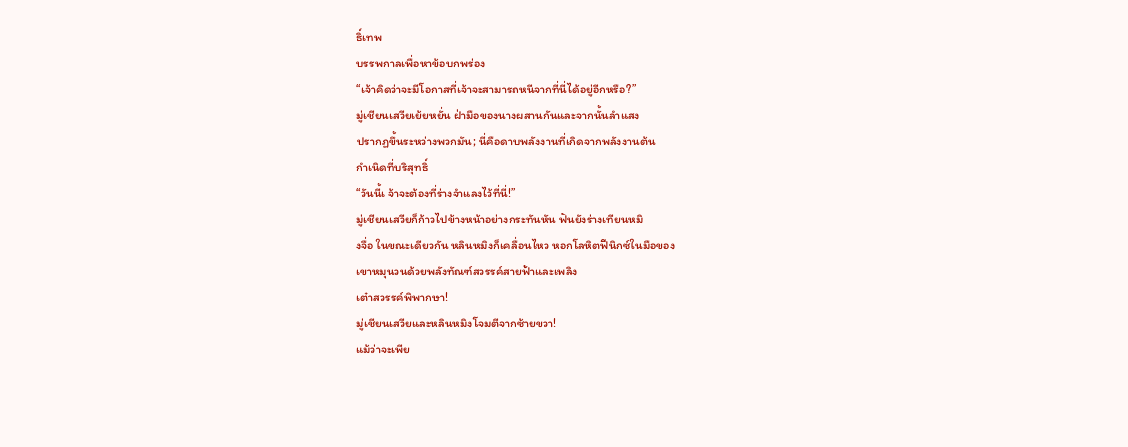ธิ์เทพ
บรรพกาลเพื่อหาข้อบกพร่อง
“เจ้าคิดว่าจะมีโอกาสที่เจ้าจะสามารถหนีจากที่นี่ได้อยู่อีกหรือ?”
มู่เชียนเสวียเย้ยหยั่น ฝ่ามือของนางผสานกันและจากนั้นลำแสง
ปรากฏขึ้นระหว่างพวกมัน; นี่คือดาบพลังงานที่เกิดจากพลังงานต้น
กำเนิดที่บริสุทธิ์
“วันนี้เ จ้าจะต้องที่ร่างจำแลงไว้ที่นี่!”
มู่เชียนเสวียก็ก้าวไปข้างหน้าอย่างกระทันหัน ฟันยังร่างเทียนหมิ
งจื่อ ในขณะเดียวกัน หลินหมิงก็เคลื่อนไหว หอกโลหิตฟีนิกซ์ในมือของ
เขาหมุนวนด้วยพลังทัณฑ์สวรรค์สายฟ้าและเพลิง
เต๋าสวรรค์พิพากษา!
มู่เชียนเสวียและหลินหมิงโจมตีจากซ้ายขวา!
แม้ว่าจะเพีย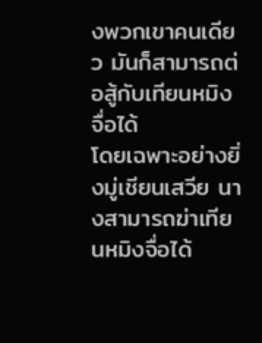งพวกเขาคนเดียว มันก็สามารถต่อสู้กับเทียนหมิงจื่อได้
โดยเฉพาะอย่างยิ่งมู่เชียนเสวีย นางสามารถฆ่าเทียนหมิงจื่อได้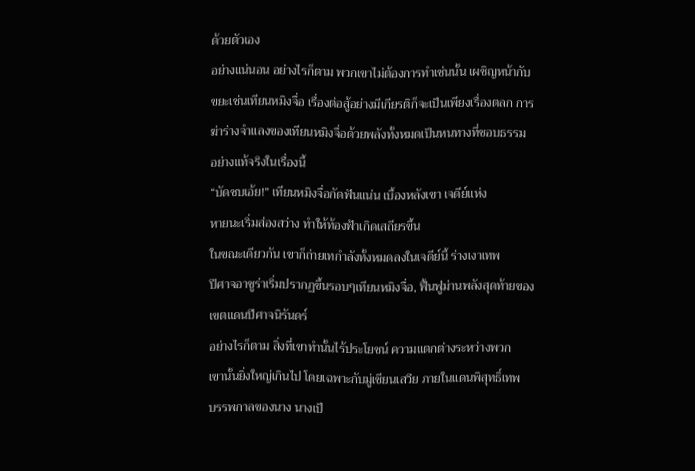ด้วยตัวเอง
อย่างแน่นอน อย่างไรก็ตาม พวกเขาไม่ต้องการทำเช่นนั้น เผชิญหน้ากับ
ขยะเช่นเทียนหมิงจื่อ เรื่องต่อสู้อย่างมีเกียรติก็จะเป็นเพียงเรื่องตลก การ
ฆ่าร่างจำแลงของเทียนหมิงจื่อด้วยพลังทั้งหมดเป็นหนทางที่ชอบธรรม
อย่างแท้จริงในเรื่องนี้
“บัดซบเอ้ย!” เทียนหมิงจื่อกัดฟันแน่น เบื้องหลังเขา เจดีย์แห่ง
หายนะเริ่มส่องสว่าง ทำให้ท้องฟ้าเกิดเสถียรขึ้น
ในขณะเดียวกัน เขาก็ถ่ายเทกำลังทั้งหมดลงในเจดีย์นี้ ร่างเงาเทพ
ปีศาจอาชูร่าเริ่มปรากฏขึ้นรอบๆเทียนหมิงจื่อ, ฟื้นฟูม่านพลังสุดท้ายของ
เขตแดนปีศาจนิรันดร์
อย่างไรก็ตาม สิ่งที่เขาทำนั้นไร้ประโยชน์ ความแตกต่างระหว่างพวก
เขานั้นยิ่งใหญ่เกินไป โดยเฉพาะกับมู่เชียนเสวีย ภายในแดนพิสุทธิ์เทพ
บรรพกาลของนาง นางเป็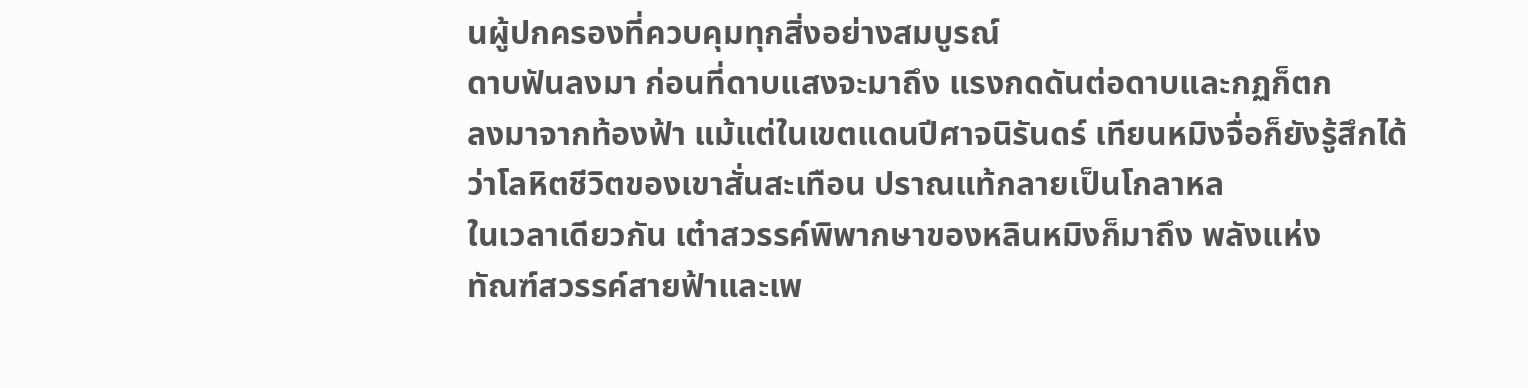นผู้ปกครองที่ควบคุมทุกสิ่งอย่างสมบูรณ์
ดาบฟันลงมา ก่อนที่ดาบแสงจะมาถึง แรงกดดันต่อดาบและกฏก็ตก
ลงมาจากท้องฟ้า แม้แต่ในเขตแดนปีศาจนิรันดร์ เทียนหมิงจื่อก็ยังรู้สึกได้
ว่าโลหิตชีวิตของเขาสั่นสะเทือน ปราณแท้กลายเป็นโกลาหล
ในเวลาเดียวกัน เต๋าสวรรค์พิพากษาของหลินหมิงก็มาถึง พลังแห่ง
ทัณฑ์สวรรค์สายฟ้าและเพ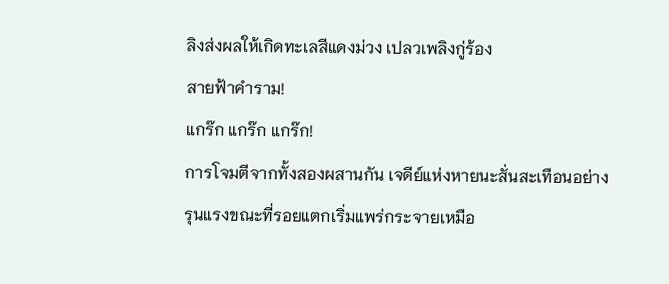ลิงส่งผลให้เกิดทะเลสีแดงม่วง เปลวเพลิงกู่ร้อง
สายฟ้าคำราม!
แกร๊ก แกร๊ก แกร๊ก!
การโจมตีจากทั้งสองผสานกัน เจดีย์แห่งหายนะสั่นสะเทือนอย่าง
รุนแรงขณะที่รอยแตกเริ่มแพร่กระจายเหมือ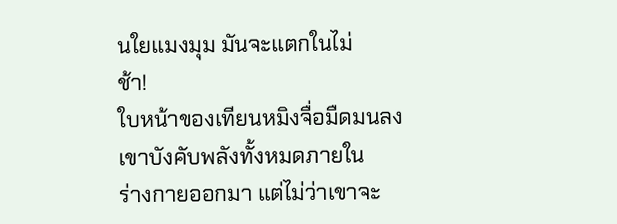นใยแมงมุม มันจะแตกในไม่
ช้า!
ใบหน้าของเทียนหมิงจื่อมืดมนลง เขาบังคับพลังทั้งหมดภายใน
ร่างกายออกมา แต่ไม่ว่าเขาจะ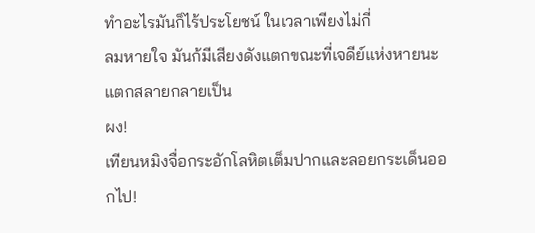ทำอะไรมันก็ไร้ประโยชน์ ในเวลาเพียงไม่กี่
ลมหายใจ มันก้มีเสียงดังแตกขณะที่เจดีย์แห่งหายนะแตกสลายกลายเป็น
ผง!
เทียนหมิงจื่อกระอักโลหิตเต็มปากและลอยกระเด็นออกไป!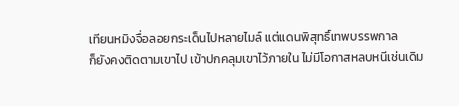เทียนหมิงจื่อลอยกระเด็นไปหลายไมล์ แต่แดนพิสุทธิ์เทพบรรพกาล
ก็ยังคงติดตามเขาไป เข้าปกคลุมเขาไว้ภายใน ไม่มีโอกาสหลบหนีเช่นเดิม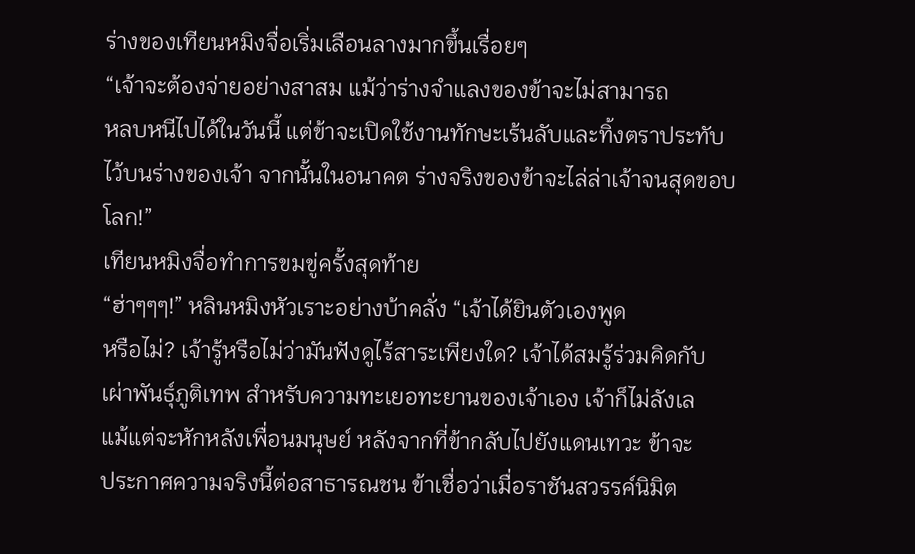ร่างของเทียนหมิงจื่อเริ่มเลือนลางมากขึ้นเรื่อยๆ
“เจ้าจะต้องจ่ายอย่างสาสม แม้ว่าร่างจำแลงของข้าจะไม่สามารถ
หลบหนีไปได้ในวันนี้ แต่ข้าจะเปิดใช้งานทักษะเร้นลับและทิ้งตราประทับ
ไว้บนร่างของเจ้า จากนั้นในอนาคต ร่างจริงของข้าจะไล่ล่าเจ้าจนสุดขอบ
โลก!”
เทียนหมิงจื่อทำการขมขู่ครั้งสุดท้าย
“ฮ่าๆๆๆ!” หลินหมิงหัวเราะอย่างบ้าคลั่ง “เจ้าได้ยินตัวเองพูด
หรือไม่? เจ้ารู้หรือไม่ว่ามันฟังดูไร้สาระเพียงใด? เจ้าได้สมรู้ร่วมคิดกับ
เผ่าพันธุ์ภูติเทพ สำหรับความทะเยอทะยานของเจ้าเอง เจ้าก็ไม่ลังเล
แม้แต่จะหักหลังเพื่อนมนุษย์ หลังจากที่ข้ากลับไปยังแดนเทวะ ข้าจะ
ประกาศความจริงนี้ต่อสาธารณชน ข้าเชื่อว่าเมื่อราชันสวรรค์นิมิต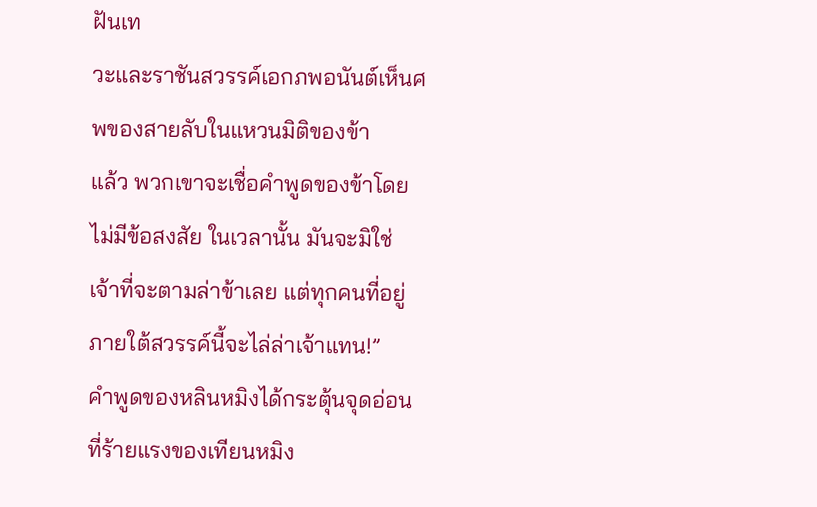ฝันเท
วะและราชันสวรรค์เอกภพอนันต์เห็นศพของสายลับในแหวนมิติของข้า
แล้ว พวกเขาจะเชื่อคำพูดของข้าโดยไม่มีข้อสงสัย ในเวลานั้น มันจะมิใช่
เจ้าที่จะตามล่าข้าเลย แต่ทุกคนที่อยู่ภายใต้สวรรค์นี้จะไล่ล่าเจ้าแทน!”
คำพูดของหลินหมิงได้กระตุ้นจุดอ่อนที่ร้ายแรงของเทียนหมิง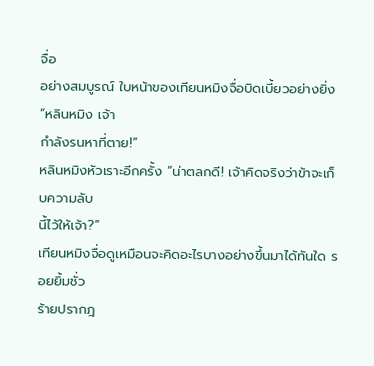จื่อ
อย่างสมบูรณ์ ใบหน้าของเทียนหมิงจื่อบิดเบี้ยวอย่างยิ่ง “หลินหมิง เจ้า
กำลังรนหาที่ตาย!”
หลินหมิงหัวเราะอีกครั้ง “น่าตลกดี! เจ้าคิดจริงว่าข้าจะเก็บความลับ
นี้ไว้ให้เจ้า?”
เทียนหมิงจื่อดูเหมือนจะคิดอะไรบางอย่างขึ้นมาได้ทันใด รอยยิ้มชั่ว
ร้ายปรากฎ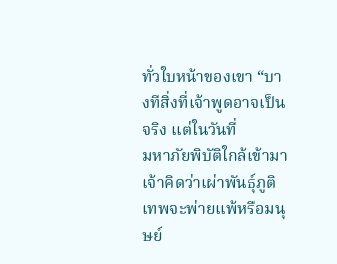ทั่วใบหน้าของเขา “บางทีสิ่งที่เจ้าพูดอาจเป็นจริง แต่ในวันที่
มหาภัยพิบัติใกล้เข้ามา เจ้าคิดว่าเผ่าพันธุ์ภูติเทพจะพ่ายแพ้หรือมนุษย์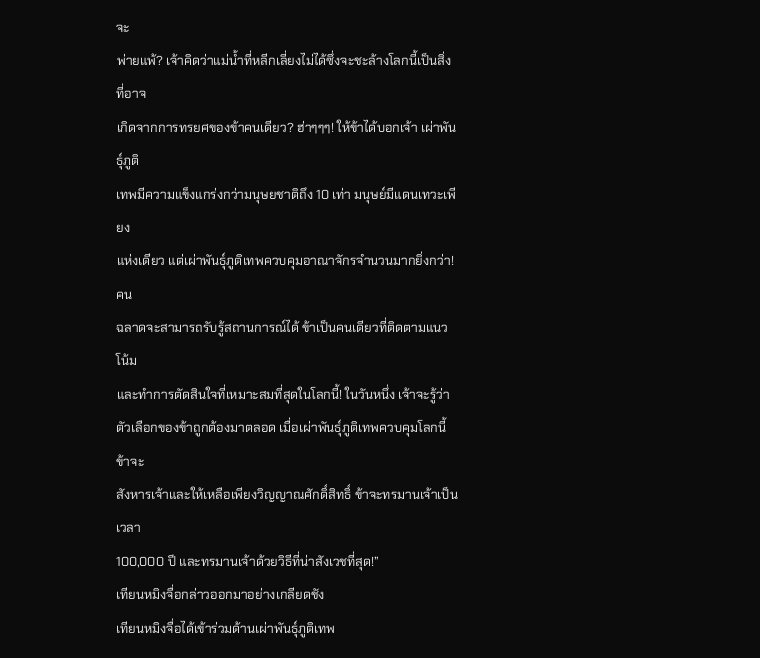จะ
พ่ายแพ้? เจ้าคิดว่าแม่น้ำที่หลีกเลี่ยงไม่ได้ซึ่งจะชะล้างโลกนี้เป็นสิ่งที่อาจ
เกิดจากการทรยศของข้าคนเดียว? ฮ่าๆๆๆ! ให้ข้าได้บอกเจ้า เผ่าพันธุ์ภูติ
เทพมีความแข็งแกร่งกว่ามนุษยชาติถึง 10 เท่า มนุษย์มีแดนเทวะเพียง
แห่งเดียว แต่เผ่าพันธุ์ภูติเทพควบคุมอาณาจักรจำนวนมากยิ่งกว่า! คน
ฉลาดจะสามารถรับรู้สถานการณ์ได้ ข้าเป็นคนเดียวที่ติดตามแนวโน้ม
และทำการตัดสินใจที่เหมาะสมที่สุดในโลกนี้! ในวันหนึ่ง เจ้าจะรู้ว่า
ตัวเลือกของข้าถูกต้องมาตลอด เมื่อเผ่าพันธุ์ภูติเทพควบคุมโลกนี้ ข้าจะ
สังหารเจ้าและให้เหลือเพียงวิญญาณศักดิ์สิทธิ์ ข้าจะทรมานเจ้าเป็นเวลา
100,000 ปี และทรมานเจ้าด้วยวิธีที่น่าสังเวชที่สุด!”
เทียนหมิงจื่อกล่าวออกมาอย่างเกลียดชัง
เทียนหมิงจื่อได้เข้าร่วมด้านเผ่าพันธุ์ภูติเทพ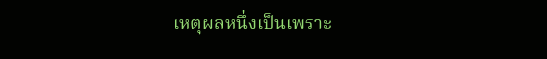เหตุผลหนึ่งเป็นเพราะ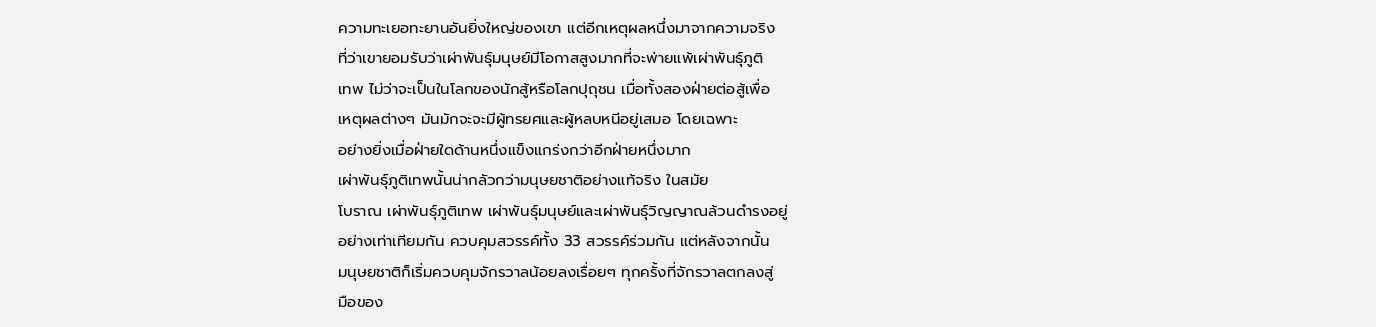ความทะเยอทะยานอันยิ่งใหญ่ของเขา แต่อีกเหตุผลหนึ่งมาจากความจริง
ที่ว่าเขายอมรับว่าเผ่าพันธุ์มนุษย์มีโอกาสสูงมากที่จะพ่ายแพ้เผ่าพันธุ์ภูติ
เทพ ไม่ว่าจะเป็นในโลกของนักสู้หรือโลกปุถุชน เมื่อทั้งสองฝ่ายต่อสู้เพื่อ
เหตุผลต่างๆ มันมักจะจะมีผู้ทรยศและผู้หลบหนีอยู่เสมอ โดยเฉพาะ
อย่างยิ่งเมื่อฝ่ายใดด้านหนึ่งแข็งแกร่งกว่าอีกฝ่ายหนึ่งมาก
เผ่าพันธุ์ภูติเทพนั้นน่ากลัวกว่ามนุษยชาติอย่างแท้จริง ในสมัย
โบราณ เผ่าพันธุ์ภูติเทพ เผ่าพันธุ์มนุษย์และเผ่าพันธุ์วิญญาณล้วนดำรงอยู่
อย่างเท่าเทียมกัน ควบคุมสวรรค์ทั้ง 33 สวรรค์ร่วมกัน แต่หลังจากนั้น
มนุษยชาติก็เริ่มควบคุมจักรวาลน้อยลงเรื่อยๆ ทุกครั้งที่จักรวาลตกลงสู่
มือของ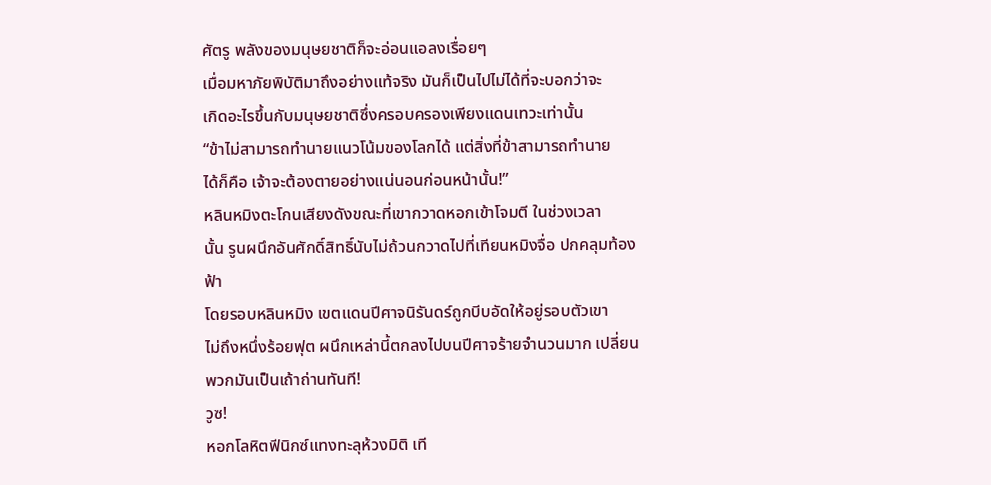ศัตรู พลังของมนุษยชาติก็จะอ่อนแอลงเรื่อยๆ
เมื่อมหาภัยพิบัติมาถึงอย่างแท้จริง มันก็เป็นไปไม่ได้ที่จะบอกว่าจะ
เกิดอะไรขึ้นกับมนุษยชาติซึ่งครอบครองเพียงแดนเทวะเท่านั้น
“ข้าไม่สามารถทำนายแนวโน้มของโลกได้ แต่สิ่งที่ข้าสามารถทำนาย
ได้ก็คือ เจ้าจะต้องตายอย่างแน่นอนก่อนหน้านั้น!”
หลินหมิงตะโกนเสียงดังขณะที่เขากวาดหอกเข้าโจมตี ในช่วงเวลา
นั้น รูนผนึกอันศักดิ์สิทธิ์นับไม่ถ้วนกวาดไปที่เทียนหมิงจื่อ ปกคลุมท้องฟ้า
โดยรอบหลินหมิง เขตแดนปีศาจนิรันดร์ถูกบีบอัดให้อยู่รอบตัวเขา
ไม่ถึงหนึ่งร้อยฟุต ผนึกเหล่านี้ตกลงไปบนปีศาจร้ายจำนวนมาก เปลี่ยน
พวกมันเป็นเถ้าถ่านทันที!
วูซ!
หอกโลหิตฟีนิกซ์แทงทะลุห้วงมิติ เที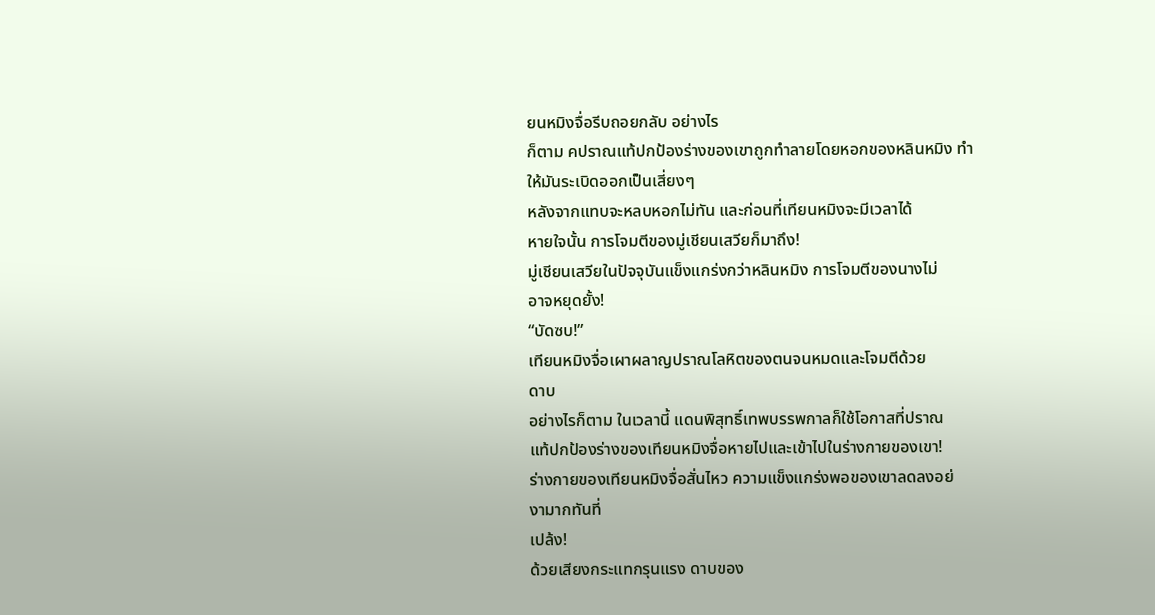ยนหมิงจื่อรีบถอยกลับ อย่างไร
ก็ตาม คปราณแท้ปกป้องร่างของเขาถูกทำลายโดยหอกของหลินหมิง ทำ
ให้มันระเบิดออกเป็นเสี่ยงๆ
หลังจากแทบจะหลบหอกไม่ทัน และก่อนที่เทียนหมิงจะมีเวลาได้
หายใจนั้น การโจมตีของมู่เชียนเสวียก็มาถึง!
มู่เชียนเสวียในปัจจุบันแข็งแกร่งกว่าหลินหมิง การโจมตีของนางไม่
อาจหยุดยั้ง!
“บัดซบ!”
เทียนหมิงจื่อเผาผลาญปราณโลหิตของตนจนหมดและโจมตีด้วย
ดาบ
อย่างไรก็ตาม ในเวลานี้ แดนพิสุทธิ์เทพบรรพกาลก็ใช้โอกาสที่ปราณ
แท้ปกป้องร่างของเทียนหมิงจื่อหายไปและเข้าไปในร่างกายของเขา!
ร่างกายของเทียนหมิงจื่อสั่นไหว ความแข็งแกร่งพอของเขาลดลงอย่
งามากทันที่
เปล้ง!
ด้วยเสียงกระแทกรุนแรง ดาบของ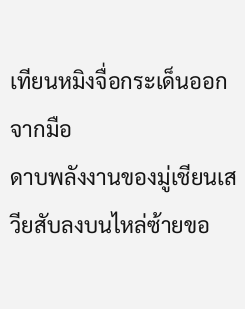เทียนหมิงจื่อกระเด็นออกจากมือ
ดาบพลังงานของมู่เชียนเสวียสับลงบนไหล่ซ้ายขอ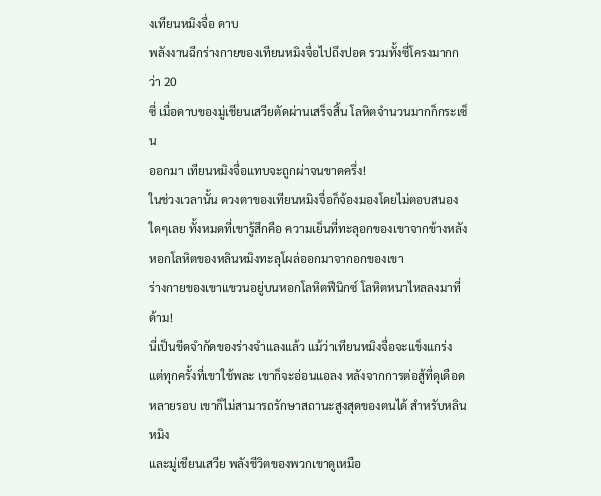งเทียนหมิงจื่อ ดาบ
พลังงานฉีกร่างกายของเทียนหมิงจื่อไปถึงปอด รวมทั้งซี่โครงมากกว่า 20
ซี่ เมื่อดาบของมู่เชียนเสวียตัดผ่านเสร็จสิ้น โลหิตจำนวนมากก็กระเซ็น
ออกมา เทียนหมิงจื่อแทบจะถูกผ่าจนขาดครึ่ง!
ในช่วงเวลานั้น ดวงตาของเทียนหมิงจื่อก็จ้องมองโดยไม่ตอบสนอง
ใดๆเลย ทั้งหมดที่เขารู้สึกคือ ความเย็นที่ทะลุอกของเขาจากข้างหลัง
หอกโลหิตของหลินหมิงทะลุโผล่ออกมาจากอกของเขา
ร่างกายของเขาแขวนอยู่บนหอกโลหิตฟีนิกซ์ โลหิตหนาไหลลงมาที่
ด้าม!
นี่เป็นขีดจำกัดของร่างจำแลงแล้ว แม้ว่าเทียนหมิงจื่อจะแข็งแกร่ง
แต่ทุกครั้งที่เขาใช้พละ เขาก็จะอ่อนแอลง หลังจากการต่อสู้ที่ดุเดือด
หลายรอบ เขาก็ไม่สามารถรักษาสถานะสูงสุดของตนได้ สำหรับหลินหมิง
และมู่เชียนเสวีย พลังชีวิตของพวกเขาดูเหมือ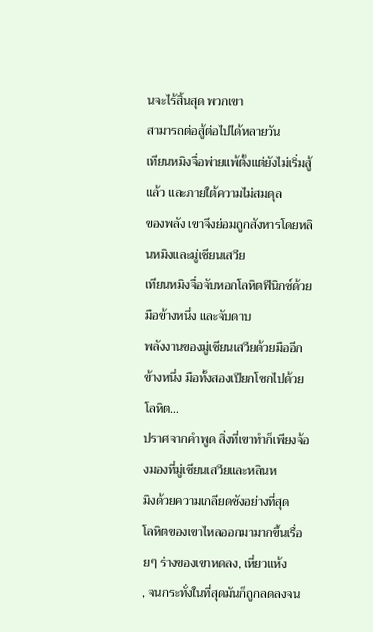นจะไร้สิ้นสุด พวกเขา
สามารถต่อสู้ต่อไปได้หลายวัน
เทียนหมิงจื่อพ่ายแพ้ตั้งแต่ยังไม่เริ่มสู้แล้ว และภายใต้ความไม่สมดุล
ของพลัง เขาจึงย่อมถูกสังหารโดยหลินหมิงและมู่เชียนเสวีย
เทียนหมิงจื่อจับหอกโลหิตฟีนิกซ์ด้วยมือข้างหนึ่ง และจับดาบ
พลังงานของมู่เชียนเสวียด้วยมืออีกข้างหนึ่ง มือทั้งสองเปียกโชกไปด้วย
โลหิต…
ปราศจากคำพูด สิ่งที่เขาทำก็เพียงจ้องมองที่มู่เชียนเสวียและหลินห
มิงด้วยความเกลียดชังอย่างที่สุด
โลหิตของเขาไหลออกมามากขึ้นเรื่อยๆ ร่างของเขาหดลง, เหี่ยวแห้ง
, จนกระทั่งในที่สุดมันก็ถูกลดลงจน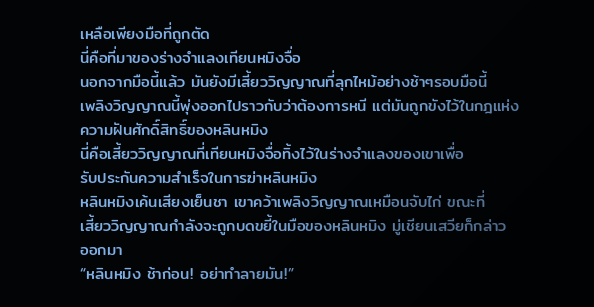เหลือเพียงมือที่ถูกตัด
นี่คือที่มาของร่างจำแลงเทียนหมิงจื่อ
นอกจากมือนี้แล้ว มันยังมีเสี้ยววิญญาณที่ลุกไหม้อย่างช้าๆรอบมือนี้
เพลิงวิญญาณนี้พุ่งออกไปราวกับว่าต้องการหนี แต่มันถูกขังไว้ในกฎแห่ง
ความฝันศักดิ์สิทธิ์ของหลินหมิง
นี่คือเสี้ยววิญญาณที่เทียนหมิงจื่อทิ้งไว้ในร่างจำแลงของเขาเพื่อ
รับประกันความสำเร็จในการฆ่าหลินหมิง
หลินหมิงเค้นเสียงเย็นชา เขาคว้าเพลิงวิญญาณเหมือนจับไก่ ขณะที่
เสี้ยววิญญาณกำลังจะถูกบดขยี้ในมือของหลินหมิง มู่เชียนเสวียก็กล่าว
ออกมา
“หลินหมิง ช้าก่อน! อย่าทำลายมัน!”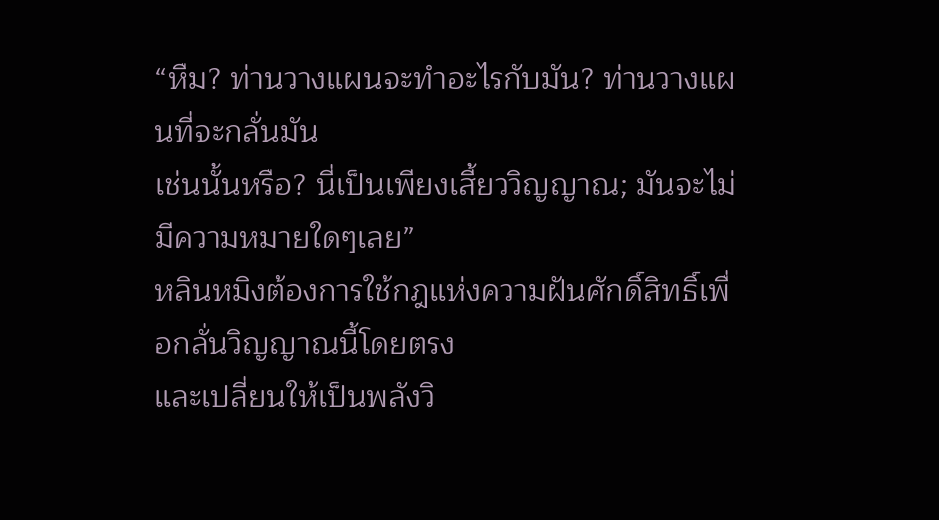“หืม? ท่านวางแผนจะทำอะไรกับมัน? ท่านวางแผนที่จะกลั่นมัน
เช่นนั้นหรือ? นี่เป็นเพียงเสี้ยววิญญาณ; มันจะไม่มีความหมายใดๆเลย”
หลินหมิงต้องการใช้กฎแห่งความฝันศักดิ์สิทธิ์เพื่อกลั่นวิญญาณนี้โดยตรง
และเปลี่ยนให้เป็นพลังวิ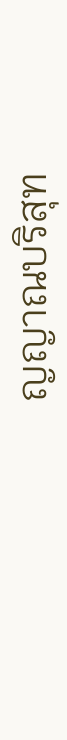ญญาณบริสุท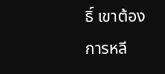ธิ์ เขาต้องการหลี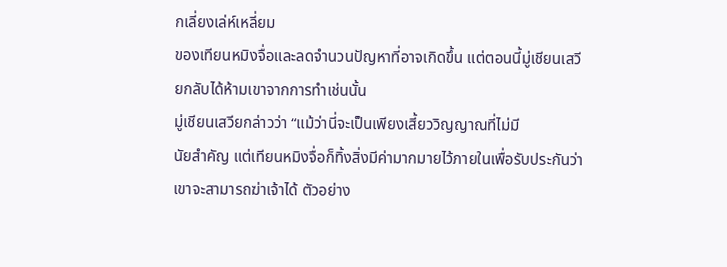กเลี่ยงเล่ห์เหลี่ยม
ของเทียนหมิงจื่อและลดจำนวนปัญหาที่อาจเกิดขึ้น แต่ตอนนี้มู่เชียนเสวี
ยกลับได้ห้ามเขาจากการทำเช่นนั้น
มู่เชียนเสวียกล่าวว่า “แม้ว่านี่จะเป็นเพียงเสี้ยววิญญาณที่ไม่มี
นัยสำคัญ แต่เทียนหมิงจื่อก็ทิ้งสิ่งมีค่ามากมายไว้ภายในเพื่อรับประกันว่า
เขาจะสามารถฆ่าเจ้าได้ ตัวอย่าง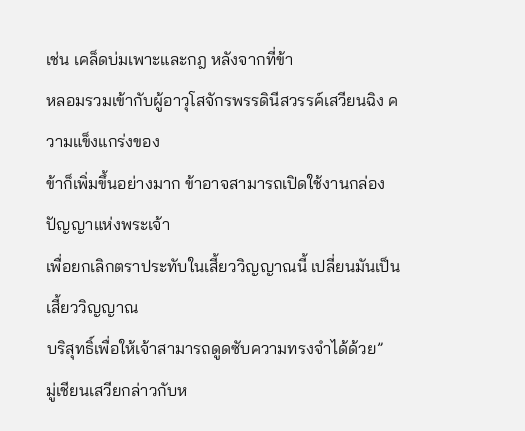เช่น เคล็ดบ่มเพาะและกฎ หลังจากที่ข้า
หลอมรวมเข้ากับผู้อาวุโสจักรพรรดินีสวรรค์เสวียนฉิง ความแข็งแกร่งของ
ข้าก็เพิ่มขึ้นอย่างมาก ข้าอาจสามารถเปิดใช้งานกล่องปัญญาแห่งพระเจ้า
เพื่อยกเลิกตราประทับในเสี้ยววิญญาณนี้ เปลี่ยนมันเป็นเสี้ยววิญญาณ
บริสุทธิ์เพื่อให้เจ้าสามารถดูดซับความทรงจำได้ด้วย”
มู่เชียนเสวียกล่าวกับห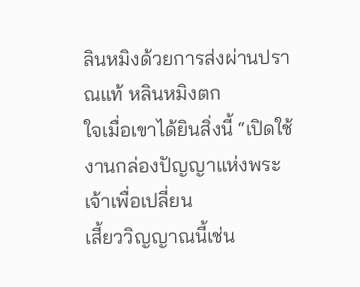ลินหมิงด้วยการส่งผ่านปราณแท้ หลินหมิงตก
ใจเมื่อเขาได้ยินสิ่งนี้ “เปิดใช้งานกล่องปัญญาแห่งพระเจ้าเพื่อเปลี่ยน
เสี้ยววิญญาณนี้เช่น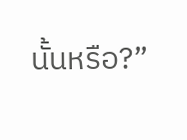นั้นหรือ?”